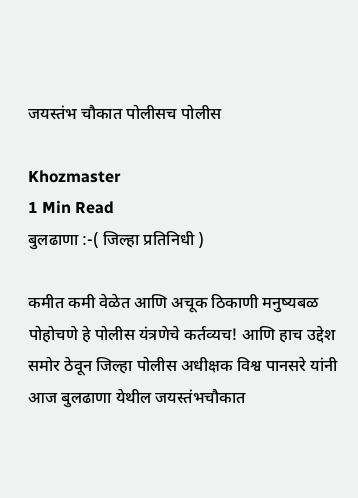जयस्तंभ चौकात पोलीसच पोलीस

Khozmaster
1 Min Read
बुलढाणा :-( जिल्हा प्रतिनिधी )

कमीत कमी वेळेत आणि अचूक ठिकाणी मनुष्यबळ पोहोचणे हे पोलीस यंत्रणेचे कर्तव्यच! आणि हाच उद्देश समोर ठेवून जिल्हा पोलीस अधीक्षक विश्व पानसरे यांनी आज बुलढाणा येथील जयस्तंभचौकात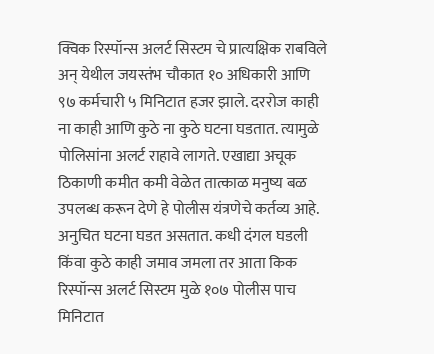क्विक रिस्पॉन्स अलर्ट सिस्टम चे प्रात्यक्षिक राबविले अन् येथील जयस्तंभ चौकात १० अधिकारी आणि ९७ कर्मचारी ५ मिनिटात हजर झाले. दररोज काही ना काही आणि कुठे ना कुठे घटना घडतात. त्यामुळे पोलिसांना अलर्ट राहावे लागते. एखाद्या अचूक ठिकाणी कमीत कमी वेळेत तात्काळ मनुष्य बळ उपलब्ध करून देणे हे पोलीस यंत्रणेचे कर्तव्य आहे. अनुचित घटना घडत असतात. कधी दंगल घडली किंवा कुठे काही जमाव जमला तर आता किक रिस्पॉन्स अलर्ट सिस्टम मुळे १०७ पोलीस पाच मिनिटात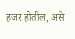हजर होतील, असे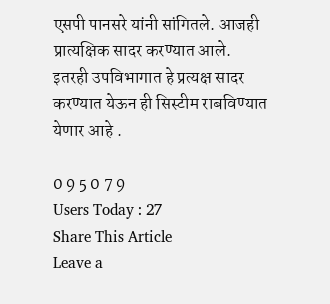एसपी पानसरे यांनी सांगितले. आजही प्रात्यक्षिक सादर करण्यात आले. इतरही उपविभागात हे प्रत्यक्ष सादर करण्यात येऊन ही सिस्टीम राबविण्यात येणार आहे .

0 9 5 0 7 9
Users Today : 27
Share This Article
Leave a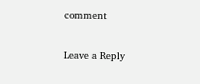comment

Leave a Reply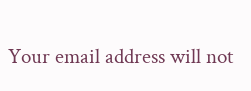Your email address will not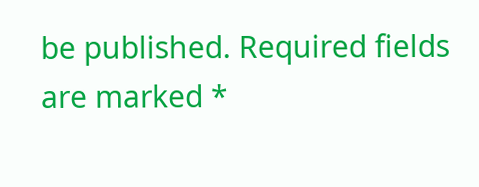be published. Required fields are marked *